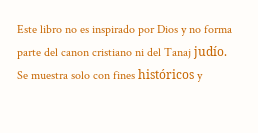Este libro no es inspirado por Dios y no forma parte del canon cristiano ni del Tanaj judío. Se muestra solo con fines históricos y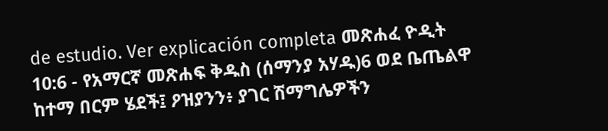de estudio. Ver explicación completa መጽሐፈ ዮዲት 10:6 - የአማርኛ መጽሐፍ ቅዱስ (ሰማንያ አሃዱ)6 ወደ ቤጤልዋ ከተማ በርም ሄደች፤ ዖዝያንን፥ ያገር ሽማግሌዎችን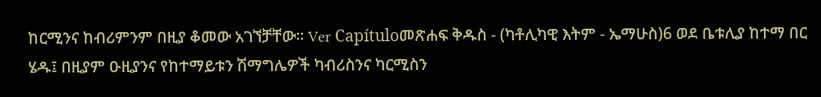ከርሚንና ከብሪምንም በዚያ ቆመው አገኘቻቸው። Ver Capítuloመጽሐፍ ቅዱስ - (ካቶሊካዊ እትም - ኤማሁስ)6 ወደ ቤቱሊያ ከተማ በር ሄዱ፤ በዚያም ዑዚያንና የከተማይቱን ሽማግሌዎች ካብሪስንና ካርሚስን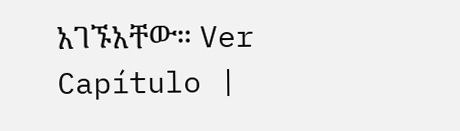አገኙአቸው። Ver Capítulo |